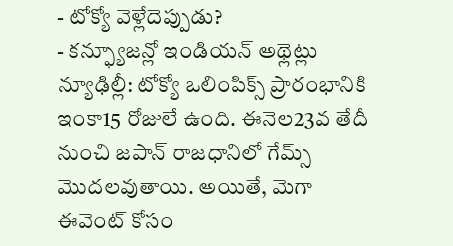- టోక్యో వెళ్లేదెప్పుడు?
- కన్ఫ్యూజన్లో ఇండియన్ అథ్లెట్లు
న్యూఢిల్లీ: టోక్యో ఒలింపిక్స్ ప్రారంభానికి ఇంకా15 రోజులే ఉంది. ఈనెల23వ తేదీ నుంచి జపాన్ రాజధానిలో గేమ్స్ మొదలవుతాయి. అయితే, మెగా ఈవెంట్ కోసం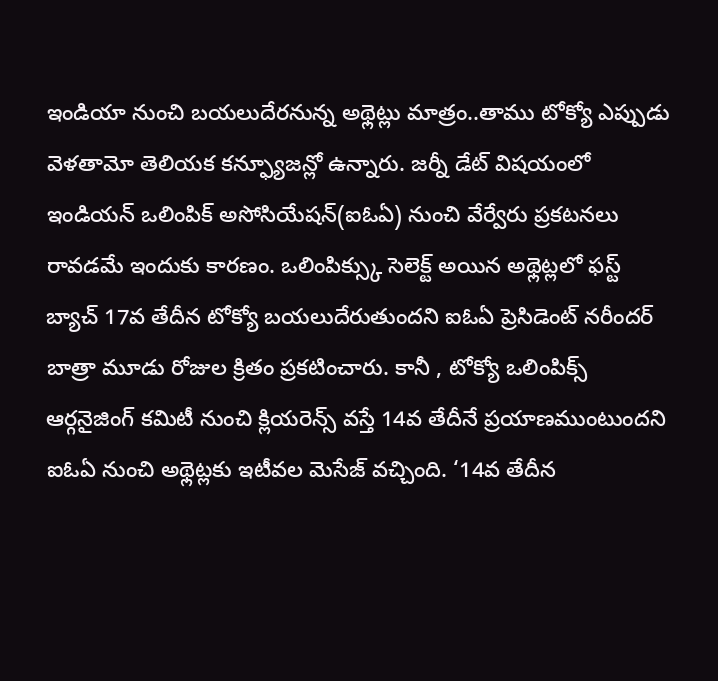ఇండియా నుంచి బయలుదేరనున్న అథ్లెట్లు మాత్రం..తాము టోక్యో ఎప్పుడు వెళతామో తెలియక కన్ఫ్యూజన్లో ఉన్నారు. జర్నీ డేట్ విషయంలో ఇండియన్ ఒలింపిక్ అసోసియేషన్(ఐఓఏ) నుంచి వేర్వేరు ప్రకటనలు రావడమే ఇందుకు కారణం. ఒలింపిక్స్కు సెలెక్ట్ అయిన అథ్లెట్లలో ఫస్ట్ బ్యాచ్ 17వ తేదీన టోక్యో బయలుదేరుతుందని ఐఓఏ ప్రెసిడెంట్ నరీందర్ బాత్రా మూడు రోజుల క్రితం ప్రకటించారు. కానీ , టోక్యో ఒలింపిక్స్ ఆర్గనైజింగ్ కమిటీ నుంచి క్లియరెన్స్ వస్తే 14వ తేదీనే ప్రయాణముంటుందని ఐఓఏ నుంచి అథ్లెట్లకు ఇటీవల మెసేజ్ వచ్చింది. ‘14వ తేదీన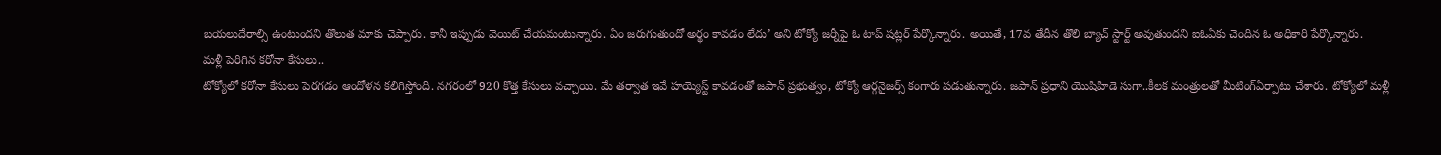బయలుదేరాల్సి ఉంటుందని తొలుత మాకు చెప్పారు. కానీ ఇప్పుడు వెయిట్ చేయమంటున్నారు. ఏం జరుగుతుందో అర్థం కావడం లేదు’ అని టోక్యో జర్నీపై ఓ టాప్ షట్లర్ పేర్కొన్నారు. అయితే, 17వ తేదీన తొలి బ్యాచ్ స్టార్ట్ అవుతుందని ఐఓఏకు చెందిన ఓ అధికారి పేర్కొన్నారు.
మళ్లీ పెరిగిన కరోనా కేసులు..
టోక్యోలో కరోనా కేసులు పెరగడం ఆందోళన కలిగిస్తోంది. నగరంలో 920 కొత్త కేసులు వచ్చాయి. మే తర్వాత ఇవే హయ్యెస్ట్ కావడంతో జపాన్ ప్రభుత్వం, టోక్యో ఆర్గనైజర్స్ కంగారు పడుతున్నారు. జపాన్ ప్రధాని యొషిహిడె సుగా..కీలక మంత్రులతో మీటింగ్ఏర్పాటు చేశారు. టోక్యోలో మళ్లీ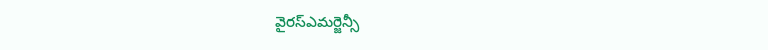వైరస్ఎమర్జెన్సీ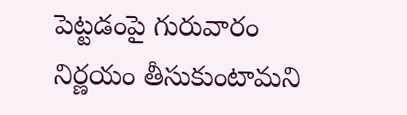పెట్టడంపై గురువారం నిర్ణయం తీసుకుంటామని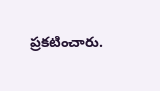ప్రకటించారు.